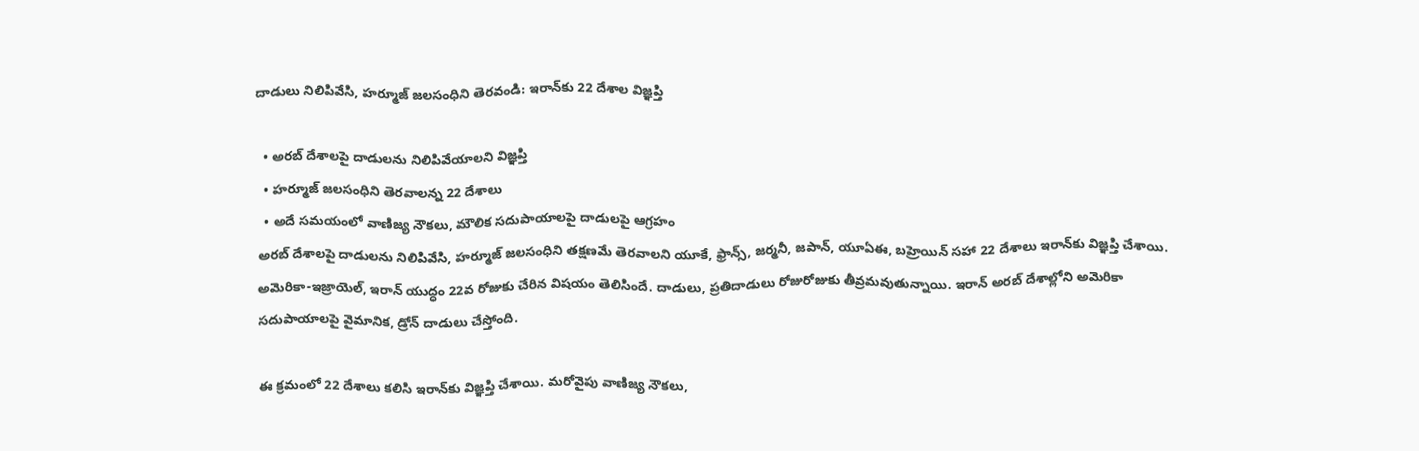దాడులు నిలిపివేసి, హర్మూజ్ జలసంధిని తెరవండి: ఇరాన్‌కు 22 దేశాల విజ్ఞప్తి

  • అరబ్ దేశాలపై దాడులను నిలిపివేయాలని విజ్ఞప్తి
  • హర్మూజ్ జలసంధిని తెరవాలన్న 22 దేశాలు
  • అదే సమయంలో వాణిజ్య నౌకలు, మౌలిక సదుపాయాలపై దాడులపై ఆగ్రహం
అరబ్ దేశాలపై దాడులను నిలిపివేసి, హర్మూజ్ జలసంధిని తక్షణమే తెరవాలని యూకే, ఫ్రాన్స్, జర్మనీ, జపాన్, యూఏఈ, బహ్రెయిన్ సహా 22 దేశాలు ఇరాన్‌కు విజ్ఞప్తి చేశాయి. అమెరికా-ఇజ్రాయెల్, ఇరాన్ యుద్ధం 22వ రోజుకు చేరిన విషయం తెలిసిందే. దాడులు, ప్రతిదాడులు రోజురోజుకు తీవ్రమవుతున్నాయి. ఇరాన్ అరబ్ దేశాల్లోని అమెరికా సదుపాయాలపై వైమానిక, డ్రోన్ దాడులు చేస్తోంది.

ఈ క్రమంలో 22 దేశాలు కలిసి ఇరాన్‌కు విజ్ఞప్తి చేశాయి. మరోవైపు వాణిజ్య నౌకలు,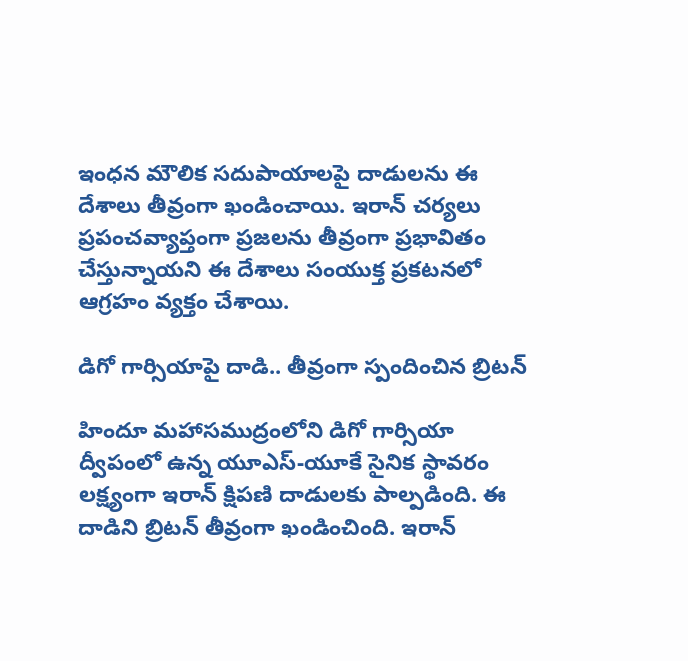ఇంధన మౌలిక సదుపాయాలపై దాడులను ఈ దేశాలు తీవ్రంగా ఖండించాయి. ఇరాన్ చర్యలు ప్రపంచవ్యాప్తంగా ప్రజలను తీవ్రంగా ప్రభావితం చేస్తున్నాయని ఈ దేశాలు సంయుక్త ప్రకటనలో ఆగ్రహం వ్యక్తం చేశాయి.

డిగో గార్సియాపై దాడి.. తీవ్రంగా స్పందించిన బ్రిటన్

హిందూ మహాసముద్రంలోని డిగో గార్సియా ద్వీపంలో ఉన్న యూఎస్-యూకే సైనిక స్థావరం లక్ష్యంగా ఇరాన్ క్షిపణి దాడులకు పాల్పడింది. ఈ దాడిని బ్రిటన్ తీవ్రంగా ఖండించింది. ఇరాన్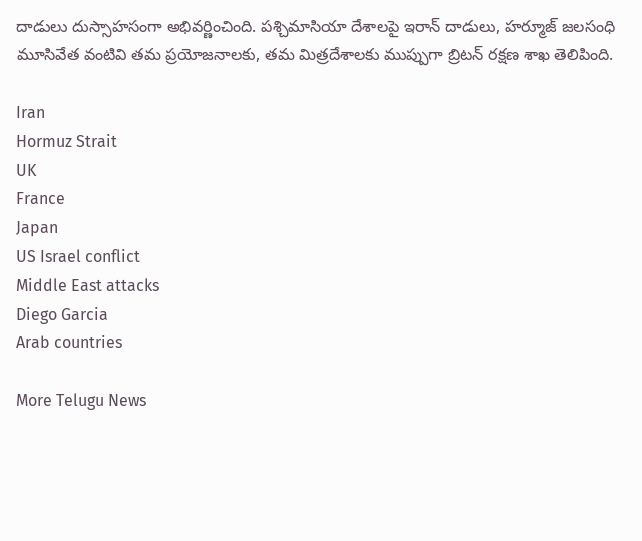దాడులు దుస్సాహసంగా అభివర్ణించింది. పశ్చిమాసియా దేశాలపై ఇరాన్ దాడులు, హర్మూజ్ జలసంధి మూసివేత వంటివి తమ ప్రయోజనాలకు, తమ మిత్రదేశాలకు ముప్పుగా బ్రిటన్ రక్షణ శాఖ తెలిపింది.

Iran
Hormuz Strait
UK
France
Japan
US Israel conflict
Middle East attacks
Diego Garcia
Arab countries

More Telugu News